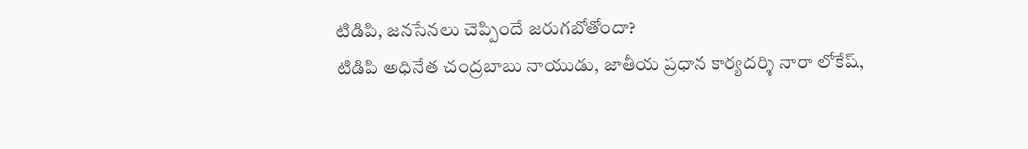టిడిపి, జనసేనలు చెప్పిందే జరుగబోతోందా?
టిడిపి అధినేత చంద్రబాబు నాయుడు, జాతీయ ప్రధాన కార్యదర్శి నారా లోకేష్,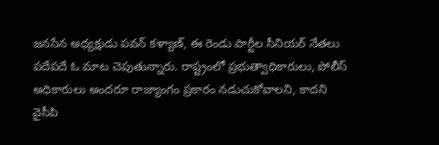జనసేన అధ్యక్షుడు పవన్ కళ్యాణ్, ఈ రెండు పార్టీల సీనియర్ నేతలు పదేపదే ఓ మాట చెపుతున్నారు. రాష్ట్రంలో ప్రభుత్వాధికారులు, పోలీస్ అధికారులు అందరూ రాజ్యాంగం ప్రకారం నడుచుకోవాలని, కాదని వైసీపి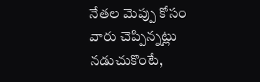నేతల మెప్పు కోసం వారు చెప్పిన్నట్లు నడుచుకొంటే,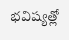భవిష్యత్లో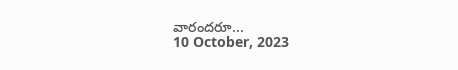వారందరూ...
10 October, 2023